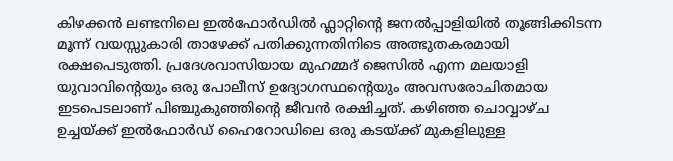കിഴക്കൻ ലണ്ടനിലെ ഇൽഫോർഡിൽ ഫ്ലാറ്റിന്റെ ജനൽപ്പാളിയിൽ തൂങ്ങിക്കിടന്ന മൂന്ന് വയസ്സുകാരി താഴേക്ക് പതിക്കുന്നതിനിടെ അത്ഭുതകരമായി രക്ഷപെടുത്തി. പ്രദേശവാസിയായ മുഹമ്മദ് ജെസിൽ എന്ന മലയാളി യുവാവിന്റെയും ഒരു പോലീസ് ഉദ്യോഗസ്ഥന്റെയും അവസരോചിതമായ ഇടപെടലാണ് പിഞ്ചുകുഞ്ഞിന്റെ ജീവൻ രക്ഷിച്ചത്. കഴിഞ്ഞ ചൊവ്വാഴ്ച ഉച്ചയ്ക്ക് ഇൽഫോർഡ് ഹൈറോഡിലെ ഒരു കടയ്ക്ക് മുകളിലുള്ള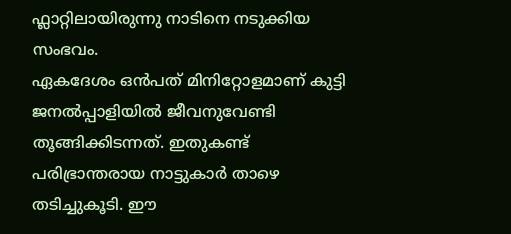ഫ്ലാറ്റിലായിരുന്നു നാടിനെ നടുക്കിയ സംഭവം.
ഏകദേശം ഒൻപത് മിനിറ്റോളമാണ് കുട്ടി ജനൽപ്പാളിയിൽ ജീവനുവേണ്ടി തൂങ്ങിക്കിടന്നത്. ഇതുകണ്ട് പരിഭ്രാന്തരായ നാട്ടുകാർ താഴെ തടിച്ചുകൂടി. ഈ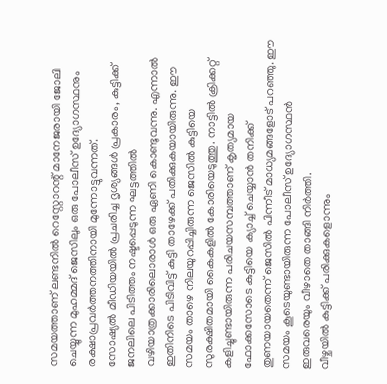സമയത്താണ് ലണ്ടനിൽ റെസ്റ്റോറന്റ് മാനേജരായി ജോലി ചെയ്യുന്ന മുഹമ്മദ് ജെസിലും ഒരു പോലീസ് ഉദ്യോഗസ്ഥനും രക്ഷാപ്രവർത്തനത്തിനായി മുന്നോട്ടുവന്നത്.
സോഷ്യൽ മീഡിയയിൽ പ്രചരിച്ച ദൃശ്യങ്ങൾ പ്രകാരം, കുട്ടിക്ക് ജനലിലെ പിടിത്തം നഷ്ടപ്പെടുന്ന ഘട്ടത്തിൽ വഴിയാത്രക്കാരിലൊരാൾ ഒരു ഏണി കൊണ്ടുവന്നു. എന്നാൽ ഇതിനിടെ പിടിവിട്ട് കുട്ടി താഴേക്ക് പതിക്കുകയായിരുന്നു. ഈ സമയം താഴെ നിലയുറപ്പിച്ചിരുന്ന ജെസിൽ കുട്ടിയെ സുരക്ഷിതമായി കൈകളിൽ കോരിയെടുത്തു. നാട്ടിൽ ക്രിക്കറ്റ് കളിച്ചുണ്ടായിരുന്ന പരിചയസമ്പത്താണ് കൃത്യമായ ഫോക്കസോടെ കുട്ടിയെ ക്യാച്ച് ചെയ്യാൻ തനിക്ക് തുണയായതെന്ന് ജെസിൽ പിന്നീട് മാധ്യമങ്ങളോട് പറഞ്ഞു. ഈ സമയം കൂടെയുണ്ടായിരുന്ന പോലീസ് ഉദ്യോഗസ്ഥൻ ഇരുവരെയും വീഴാതെ താങ്ങി നിർത്തി.
വീഴ്ചയിൽ കുട്ടിക്ക് പരിക്കുകളൊന്നും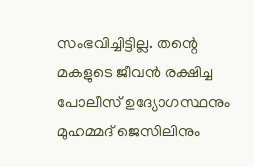സംഭവിച്ചിട്ടില്ല. തന്റെ മകളുടെ ജീവൻ രക്ഷിച്ച പോലീസ് ഉദ്യോഗസ്ഥനും മുഹമ്മദ് ജെസിലിനും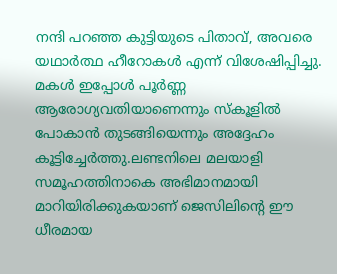നന്ദി പറഞ്ഞ കുട്ടിയുടെ പിതാവ്, അവരെ യഥാർത്ഥ ഹീറോകൾ എന്ന് വിശേഷിപ്പിച്ചു. മകൾ ഇപ്പോൾ പൂർണ്ണ ആരോഗ്യവതിയാണെന്നും സ്കൂളിൽ പോകാൻ തുടങ്ങിയെന്നും അദ്ദേഹം കൂട്ടിച്ചേർത്തു.ലണ്ടനിലെ മലയാളി സമൂഹത്തിനാകെ അഭിമാനമായി മാറിയിരിക്കുകയാണ് ജെസിലിന്റെ ഈ ധീരമായ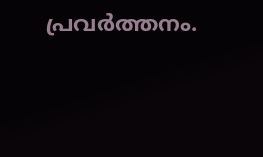പ്രവർത്തനം.